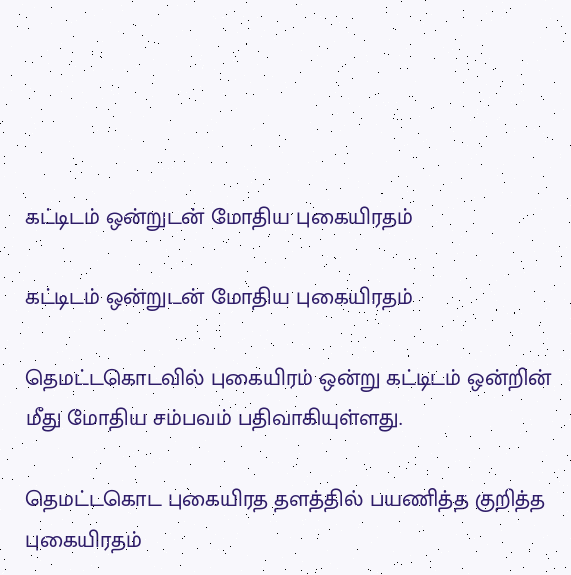கட்டிடம் ஒன்றுடன் மோதிய புகையிரதம்

கட்டிடம் ஒன்றுடன் மோதிய புகையிரதம்

தெமட்டகொடவில் புகையிரம் ஒன்று கட்டிடம் ஒன்றின் மீது மோதிய சம்பவம் பதிவாகியுள்ளது.

தெமட்டகொட புகையிரத தளத்தில் பயணித்த குறித்த புகையிரதம்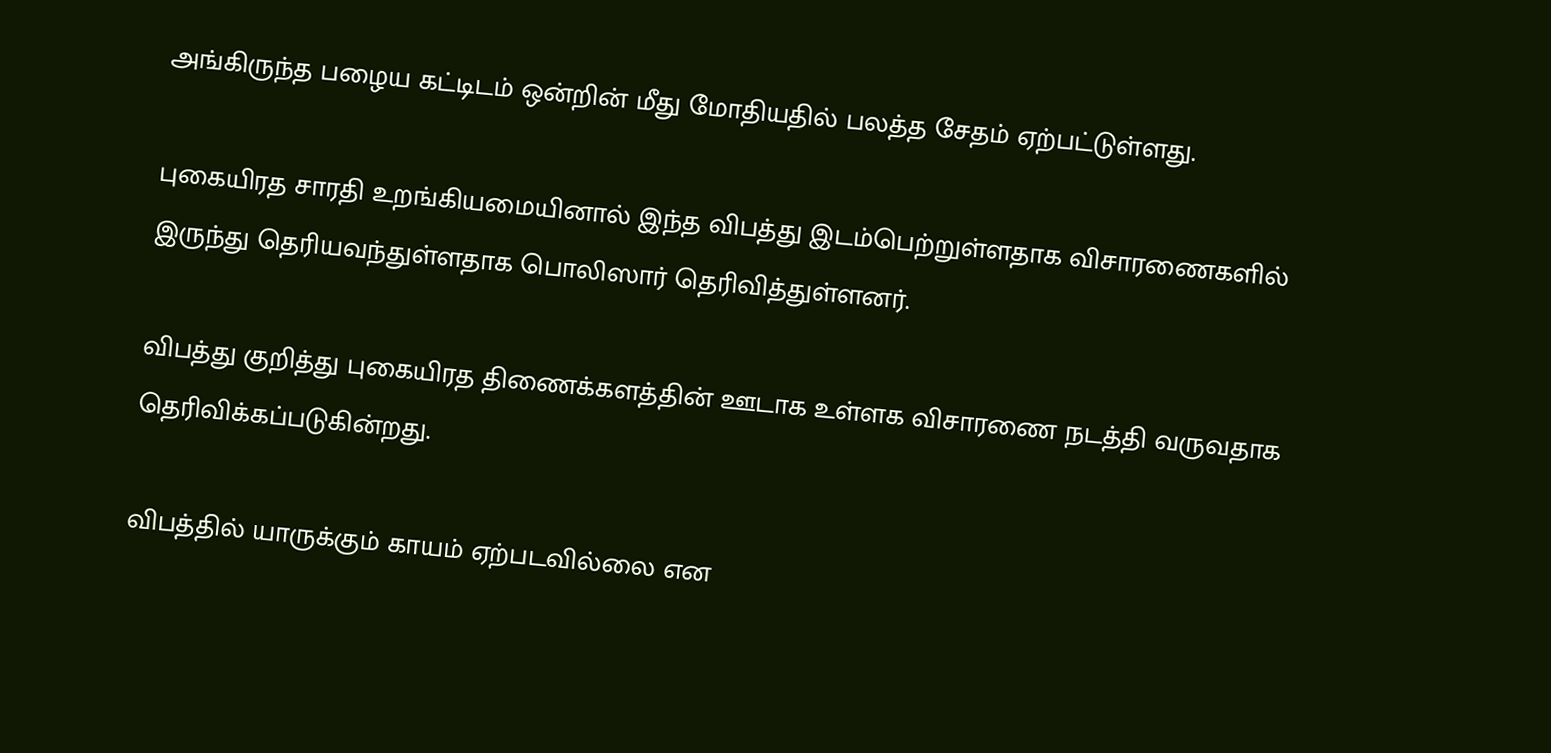அங்கிருந்த பழைய கட்டிடம் ஒன்றின் மீது மோதியதில் பலத்த சேதம் ஏற்பட்டுள்ளது.

புகையிரத சாரதி உறங்கியமையினால் இந்த விபத்து இடம்பெற்றுள்ளதாக விசாரணைகளில் இருந்து தெரியவந்துள்ளதாக பொலிஸார் தெரிவித்துள்ளனர்.

விபத்து குறித்து புகையிரத திணைக்களத்தின் ஊடாக உள்ளக விசாரணை நடத்தி வருவதாக தெரிவிக்கப்படுகின்றது.

விபத்தில் யாருக்கும் காயம் ஏற்படவில்லை என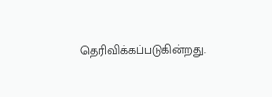தெரிவிக்கப்படுகின்றது.